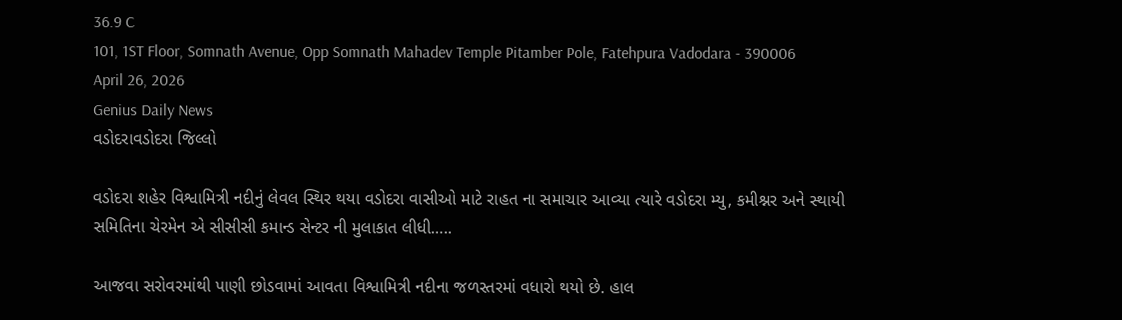36.9 C
101, 1ST Floor, Somnath Avenue, Opp Somnath Mahadev Temple Pitamber Pole, Fatehpura Vadodara - 390006
April 26, 2026
Genius Daily News
વડોદરાવડોદરા જિલ્લો

વડોદરા શહેર વિશ્વામિત્રી નદીનું લેવલ સ્થિર થયા વડોદરા વાસીઓ માટે રાહત ના સમાચાર આવ્યા ત્યારે વડોદરા મ્યુ, કમીશ્નર અને સ્થાયી સમિતિના ચેરમેન એ સીસીસી કમાન્ડ સેન્ટર ની મુલાકાત લીધી…..

આજવા સરોવરમાંથી પાણી છોડવામાં આવતા વિશ્વામિત્રી નદીના જળસ્તરમાં વધારો થયો છે. હાલ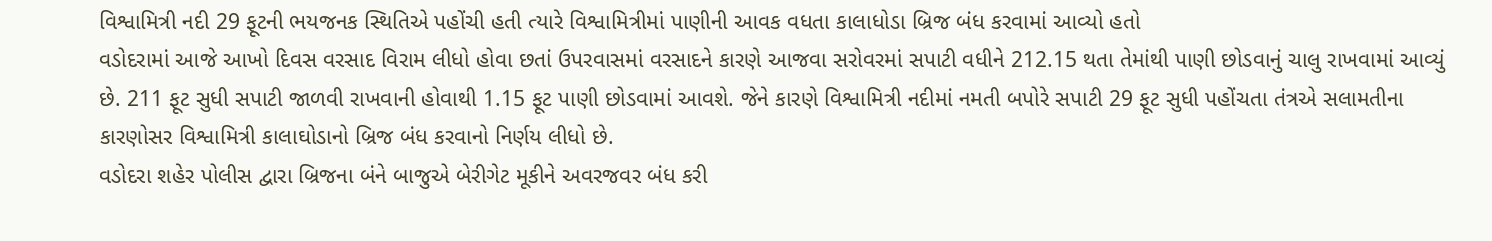વિશ્વામિત્રી નદી 29 ફૂટની ભયજનક સ્થિતિએ પહોંચી હતી ત્યારે વિશ્વામિત્રીમાં પાણીની આવક વધતા કાલાધોડા બ્રિજ બંધ કરવામાં આવ્યો હતો
વડોદરામાં આજે આખો દિવસ વરસાદ વિરામ લીધો હોવા છતાં ઉપરવાસમાં વરસાદને કારણે આજવા સરોવરમાં સપાટી વધીને 212.15 થતા તેમાંથી પાણી છોડવાનું ચાલુ રાખવામાં આવ્યું છે. 211 ફૂટ સુધી સપાટી જાળવી રાખવાની હોવાથી 1.15 ફૂટ પાણી છોડવામાં આવશે. જેને કારણે વિશ્વામિત્રી નદીમાં નમતી બપોરે સપાટી 29 ફૂટ સુધી પહોંચતા તંત્રએ સલામતીના કારણોસર વિશ્વામિત્રી કાલાઘોડાનો બ્રિજ બંધ કરવાનો નિર્ણય લીધો છે.
વડોદરા શહેર પોલીસ દ્વારા બ્રિજના બંને બાજુએ બેરીગેટ મૂકીને અવરજવર બંધ કરી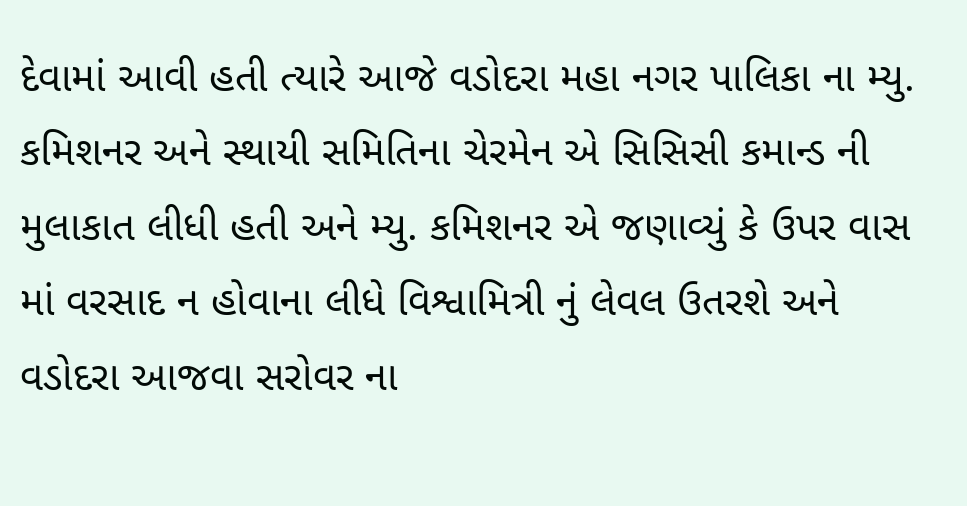દેવામાં આવી હતી ત્યારે આજે વડોદરા મહા નગર પાલિકા ના મ્યુ. કમિશનર અને સ્થાયી સમિતિના ચેરમેન એ સિસિસી કમાન્ડ ની મુલાકાત લીધી હતી અને મ્યુ. કમિશનર એ જણાવ્યું કે ઉપર વાસ માં વરસાદ ન હોવાના લીધે વિશ્વામિત્રી નું લેવલ ઉતરશે અને વડોદરા આજવા સરોવર ના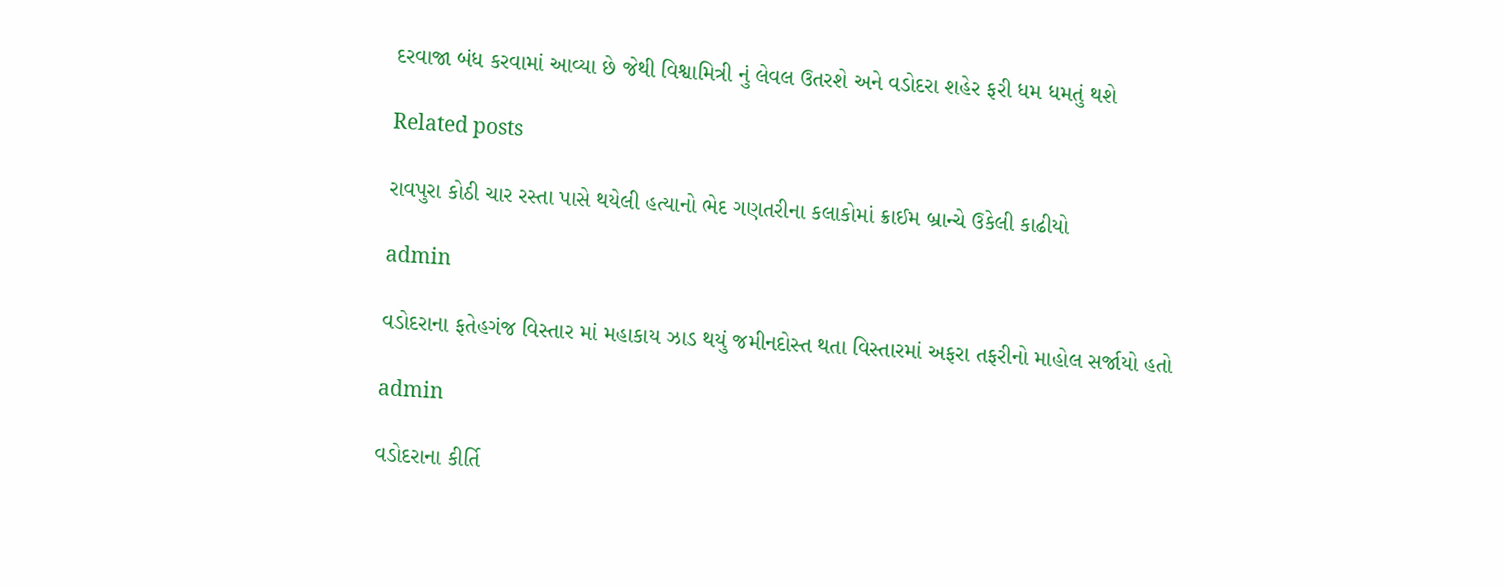દરવાજા બંધ કરવામાં આવ્યા છે જેથી વિશ્વામિત્રી નું લેવલ ઉતરશે અને વડોદરા શહેર ફરી ધમ ધમતું થશે

Related posts

રાવપુરા કોઠી ચાર રસ્તા પાસે થયેલી હત્યાનો ભેદ ગણતરીના કલાકોમાં ક્રાઈમ બ્રાન્ચે ઉકેલી કાઢીયો

admin

વડોદરાના ફતેહગંજ વિસ્તાર માં મહાકાય ઝાડ થયું જમીનદોસ્ત થતા વિસ્તારમાં અફરા તફરીનો માહોલ સર્જાયો હતો

admin

વડોદરાના કીર્તિ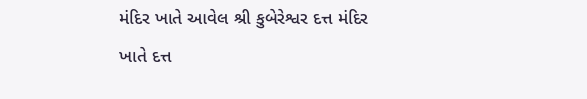મંદિર ખાતે આવેલ શ્રી કુબેરેશ્વર દત્ત મંદિર ખાતે દત્ત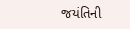જયંતિની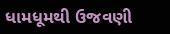ધામધૂમથી ઉજવણી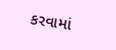કરવામાં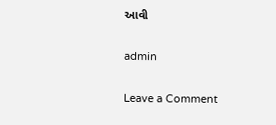આવી

admin

Leave a Comment